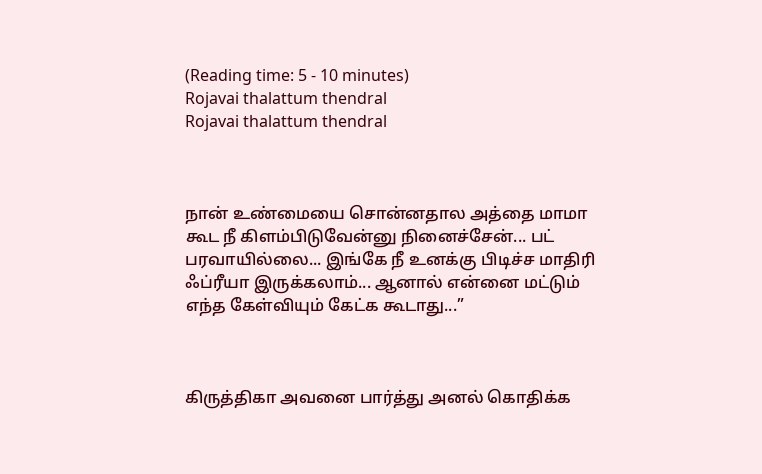(Reading time: 5 - 10 minutes)
Rojavai thalattum thendral
Rojavai thalattum thendral



நான் உண்மையை சொன்னதால அத்தை மாமா கூட நீ கிளம்பிடுவேன்னு நினைச்சேன்... பட் பரவாயில்லை... இங்கே நீ உனக்கு பிடிச்ச மாதிரி ஃப்ரீயா இருக்கலாம்... ஆனால் என்னை மட்டும் எந்த கேள்வியும் கேட்க கூடாது...”



கிருத்திகா அவனை பார்த்து அனல் கொதிக்க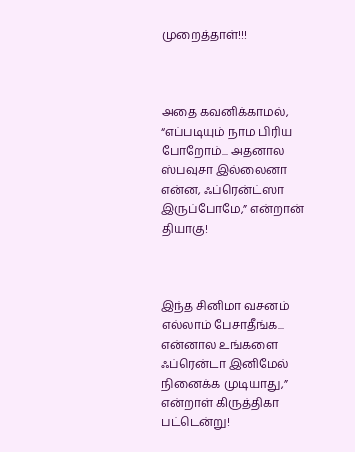முறைத்தாள்!!!



அதை கவனிக்காமல், “எப்படியும் நாம பிரிய போறோம்... அதனால ஸ்பவுசா இல்லைனா என்ன, ஃப்ரென்ட்ஸா இருப்போமே,” என்றான் தியாகு!



இந்த சினிமா வசனம் எல்லாம் பேசாதீங்க... என்னால உங்களை ஃப்ரென்டா இனிமேல் நினைக்க முடியாது,” என்றாள் கிருத்திகா பட்டென்று!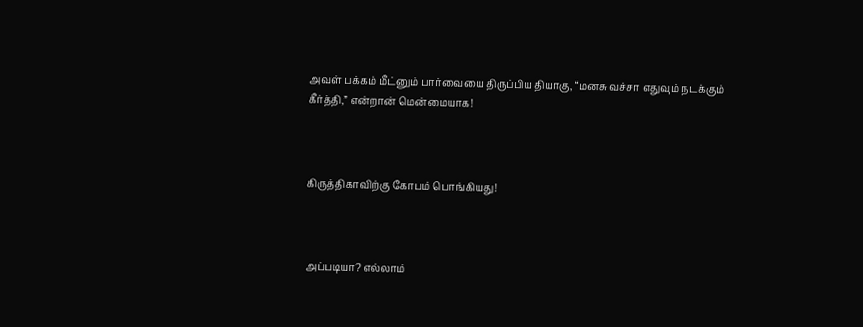அவள் பக்கம் மீட்னும் பார்வையை திருப்பிய தியாகு, “மனசு வச்சா எதுவும் நடக்கும் கீர்த்தி,” என்றான் மென்மையாக!



கிருத்திகாவிற்கு கோபம் பொங்கியது!



அப்படியா? எல்லாம்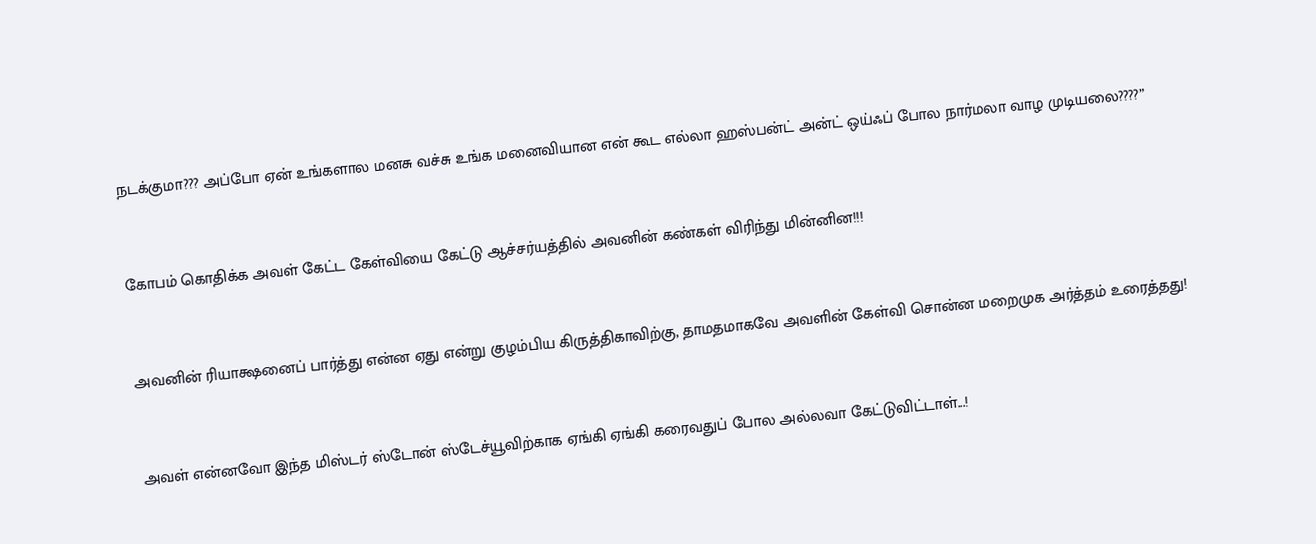நடக்குமா??? அப்போ ஏன் உங்களால மனசு வச்சு உங்க மனைவியான என் கூட எல்லா ஹஸ்பன்ட் அன்ட் ஒய்ஃப் போல நார்மலா வாழ முடியலை????”



கோபம் கொதிக்க அவள் கேட்ட கேள்வியை கேட்டு ஆச்சர்யத்தில் அவனின் கண்கள் விரிந்து மின்னின!!!



அவனின் ரியாக்ஷனைப் பார்த்து என்ன ஏது என்று குழம்பிய கிருத்திகாவிற்கு, தாமதமாகவே அவளின் கேள்வி சொன்ன மறைமுக அர்த்தம் உரைத்தது!



அவள் என்னவோ இந்த மிஸ்டர் ஸ்டோன் ஸ்டேச்யூவிற்காக ஏங்கி ஏங்கி கரைவதுப் போல அல்லவா கேட்டுவிட்டாள்...!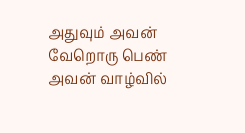அதுவும் அவன் வேறொரு பெண் அவன் வாழ்வில்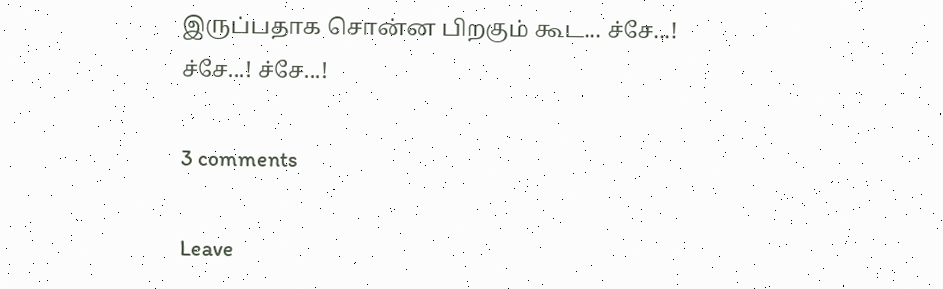இருப்பதாக சொன்ன பிறகும் கூட... ச்சே...! ச்சே...! ச்சே...!

3 comments

Leave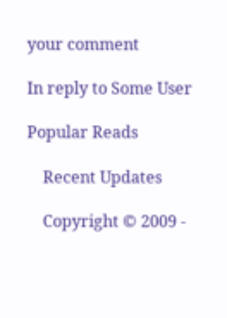your comment

In reply to Some User

Popular Reads

    Recent Updates

    Copyright © 2009 -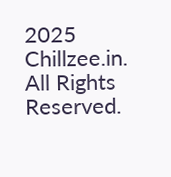2025 Chillzee.in. All Rights Reserved.